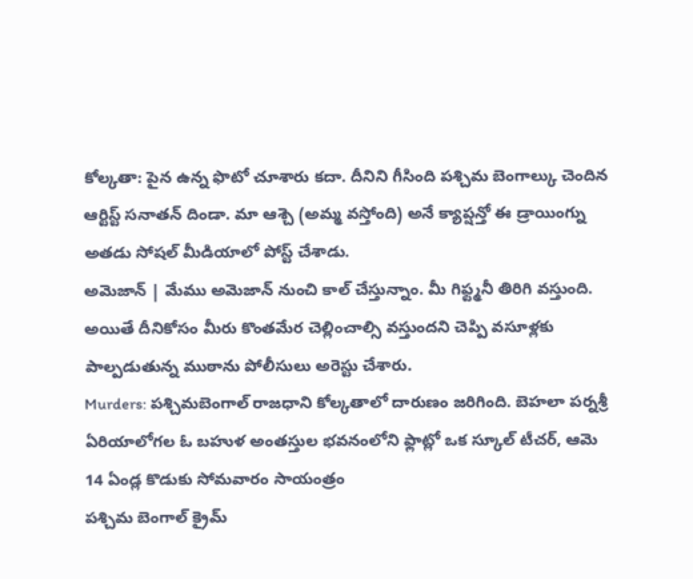కోల్కతా: పైన ఉన్న ఫొటో చూశారు కదా. దీనిని గీసింది పశ్చిమ బెంగాల్కు చెందిన ఆర్టిస్ట్ సనాతన్ దిండా. మా ఆశ్చె (అమ్మ వస్తోంది) అనే క్యాప్షన్తో ఈ డ్రాయింగ్ను అతడు సోషల్ మీడియాలో పోస్ట్ చేశాడు.
అమెజాన్ | మేము అమెజాన్ నుంచి కాల్ చేస్తున్నాం. మీ గిఫ్ట్మనీ తిరిగి వస్తుంది. అయితే దీనికోసం మీరు కొంతమేర చెల్లించాల్సి వస్తుందని చెప్పి వసూళ్లకు పాల్పడుతున్న ముఠాను పోలీసులు అరెస్టు చేశారు.
Murders: పశ్చిమబెంగాల్ రాజధాని కోల్కతాలో దారుణం జరిగింది. బెహలా పర్నశ్రీ ఏరియాలోగల ఓ బహుళ అంతస్తుల భవనంలోని ఫ్లాట్లో ఒక స్కూల్ టీచర్, ఆమె 14 ఏండ్ల కొడుకు సోమవారం సాయంత్రం
పశ్చిమ బెంగాల్ క్రైమ్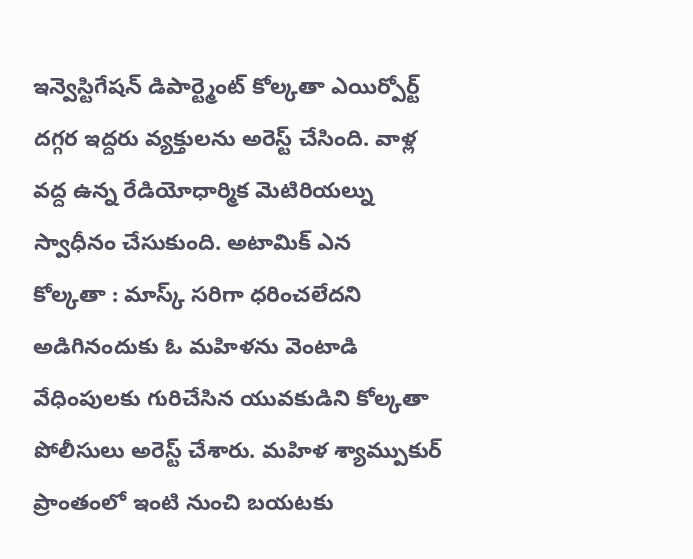ఇన్వెస్టిగేషన్ డిపార్ట్మెంట్ కోల్కతా ఎయిర్పోర్ట్ దగ్గర ఇద్దరు వ్యక్తులను అరెస్ట్ చేసింది. వాళ్ల వద్ద ఉన్న రేడియోధార్మిక మెటిరియల్ను స్వాధీనం చేసుకుంది. అటామిక్ ఎన
కోల్కతా : మాస్క్ సరిగా ధరించలేదని అడిగినందుకు ఓ మహిళను వెంటాడి వేధింపులకు గురిచేసిన యువకుడిని కోల్కతా పోలీసులు అరెస్ట్ చేశారు. మహిళ శ్యామ్పుకుర్ ప్రాంతంలో ఇంటి నుంచి బయటకు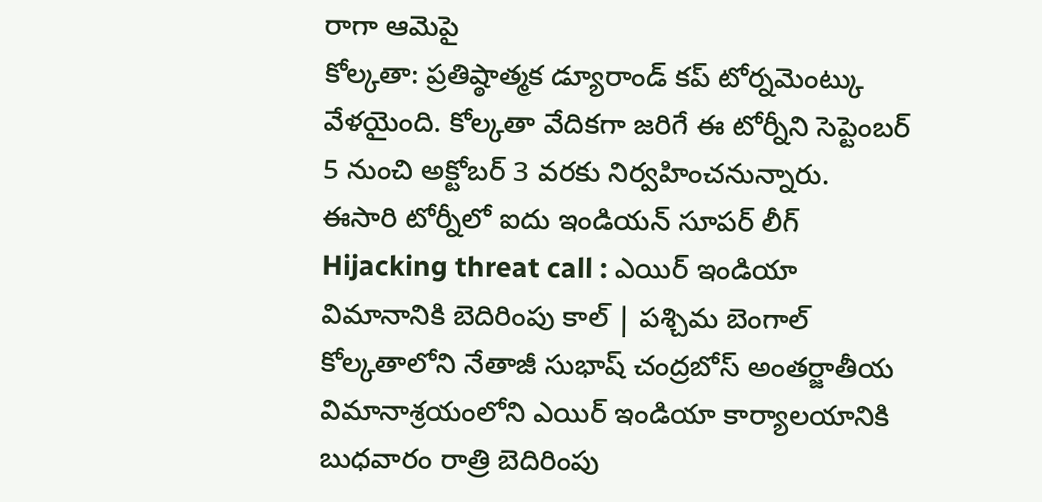రాగా ఆమెపై
కోల్కతా: ప్రతిష్ఠాత్మక డ్యూరాండ్ కప్ టోర్నమెంట్కు వేళయైంది. కోల్కతా వేదికగా జరిగే ఈ టోర్నీని సెప్టెంబర్ 5 నుంచి అక్టోబర్ 3 వరకు నిర్వహించనున్నారు. ఈసారి టోర్నీలో ఐదు ఇండియన్ సూపర్ లీగ్
Hijacking threat call : ఎయిర్ ఇండియా విమానానికి బెదిరింపు కాల్ | పశ్చిమ బెంగాల్ కోల్కతాలోని నేతాజీ సుభాష్ చంద్రబోస్ అంతర్జాతీయ విమానాశ్రయంలోని ఎయిర్ ఇండియా కార్యాలయానికి బుధవారం రాత్రి బెదిరింపు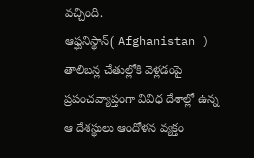వచ్చింది.
ఆఫ్ఘనిస్థాన్( Afghanistan ) తాలిబన్ల చేతుల్లోకి వెళ్లడంపై ప్రపంచవ్యాప్తంగా వివిధ దేశాల్లో ఉన్న ఆ దేశస్థులు ఆందోళన వ్యక్తం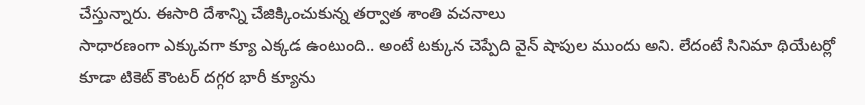చేస్తున్నారు. ఈసారి దేశాన్ని చేజిక్కించుకున్న తర్వాత శాంతి వచనాలు
సాధారణంగా ఎక్కువగా క్యూ ఎక్కడ ఉంటుంది.. అంటే టక్కున చెప్పేది వైన్ షాపుల ముందు అని. లేదంటే సినిమా థియేటర్లో కూడా టికెట్ కౌంటర్ దగ్గర భారీ క్యూను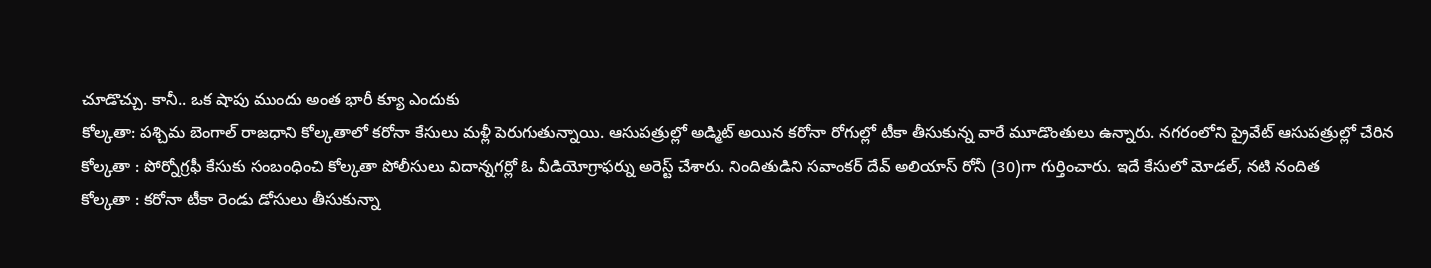చూడొచ్చు. కానీ.. ఒక షాపు ముందు అంత భారీ క్యూ ఎందుకు
కోల్కతా: పశ్చిమ బెంగాల్ రాజధాని కోల్కతాలో కరోనా కేసులు మళ్లీ పెరుగుతున్నాయి. ఆసుపత్రుల్లో అడ్మిట్ అయిన కరోనా రోగుల్లో టీకా తీసుకున్న వారే మూడొంతులు ఉన్నారు. నగరంలోని ప్రైవేట్ ఆసుపత్రుల్లో చేరిన
కోల్కతా : పోర్నోగ్రఫీ కేసుకు సంబంధించి కోల్కతా పోలీసులు విదాన్నగర్లో ఓ వీడియోగ్రాఫర్ను అరెస్ట్ చేశారు. నిందితుడిని సవాంకర్ దేవ్ అలియాస్ రోనీ (30)గా గుర్తించారు. ఇదే కేసులో మోడల్, నటి నందిత
కోల్కతా : కరోనా టీకా రెండు డోసులు తీసుకున్నా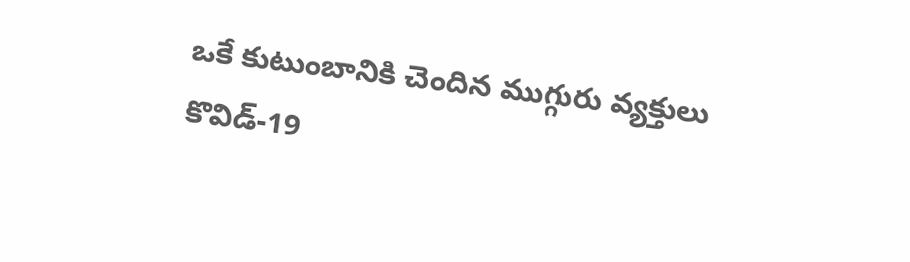ఒకే కుటుంబానికి చెందిన ముగ్గురు వ్యక్తులు కొవిడ్-19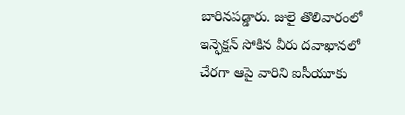బారినపడ్డారు. జులై తొలివారంలో ఇన్ఫెక్షన్ సోకిన వీరు దవాఖానలో చేరగా ఆపై వారిని ఐసీయూకు